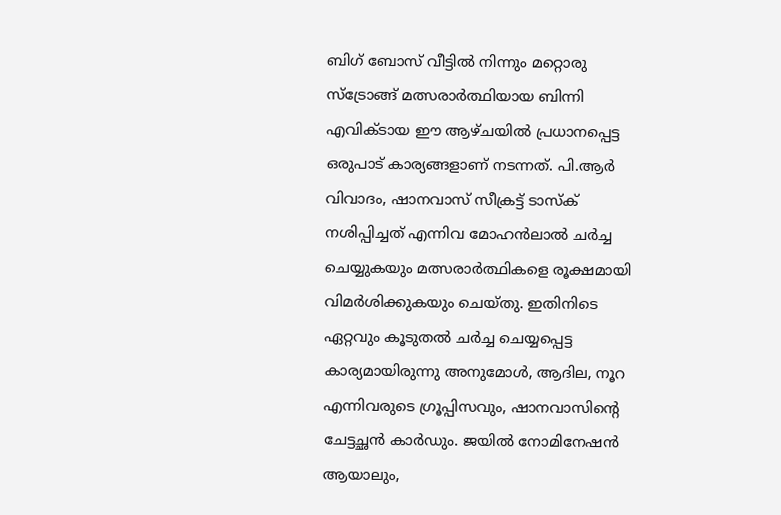ബിഗ് ബോസ് വീട്ടിൽ നിന്നും മറ്റൊരു സ്ട്രോങ്ങ് മത്സരാർത്ഥിയായ ബിന്നി എവിക്ടായ ഈ ആഴ്ചയിൽ പ്രധാനപ്പെട്ട ഒരുപാട് കാര്യങ്ങളാണ് നടന്നത്. പി.ആർ വിവാദം, ഷാനവാസ് സീക്രട്ട് ടാസ്ക് നശിപ്പിച്ചത് എന്നിവ മോഹൻലാൽ ചർച്ച ചെയ്യുകയും മത്സരാർത്ഥികളെ രൂക്ഷമായി വിമർശിക്കുകയും ചെയ്തു. ഇതിനിടെ ഏറ്റവും കൂടുതൽ ചർച്ച ചെയ്യപ്പെട്ട കാര്യമായിരുന്നു അനുമോൾ, ആദില, നൂറ എന്നിവരുടെ ഗ്രൂപ്പിസവും, ഷാനവാസിന്റെ ചേട്ടച്ഛൻ കാർഡും. ജയിൽ നോമിനേഷൻ ആയാലും,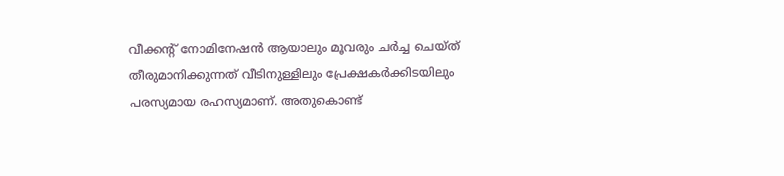വീക്കന്റ് നോമിനേഷൻ ആയാലും മൂവരും ചർച്ച ചെയ്ത് തീരുമാനിക്കുന്നത് വീടിനുള്ളിലും പ്രേക്ഷകർക്കിടയിലും പരസ്യമായ രഹസ്യമാണ്. അതുകൊണ്ട്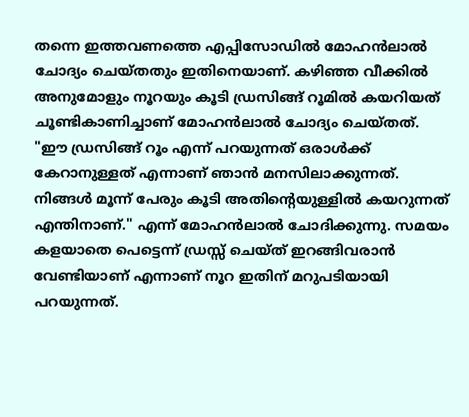തന്നെ ഇത്തവണത്തെ എപ്പിസോഡിൽ മോഹൻലാൽ ചോദ്യം ചെയ്തതും ഇതിനെയാണ്. കഴിഞ്ഞ വീക്കിൽ അനുമോളും നൂറയും കൂടി ഡ്രസിങ്ങ് റൂമിൽ കയറിയത് ചൂണ്ടികാണിച്ചാണ് മോഹൻലാൽ ചോദ്യം ചെയ്തത്.
"ഈ ഡ്രസിങ്ങ് റൂം എന്ന് പറയുന്നത് ഒരാൾക്ക് കേറാനുള്ളത് എന്നാണ് ഞാൻ മനസിലാക്കുന്നത്. നിങ്ങൾ മൂന്ന് പേരും കൂടി അതിന്റെയുള്ളിൽ കയറുന്നത് എന്തിനാണ്." എന്ന് മോഹൻലാൽ ചോദിക്കുന്നു. സമയം കളയാതെ പെട്ടെന്ന് ഡ്രസ്സ് ചെയ്ത് ഇറങ്ങിവരാൻ വേണ്ടിയാണ് എന്നാണ് നൂറ ഇതിന് മറുപടിയായി പറയുന്നത്.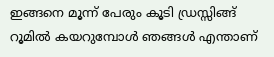ഇങ്ങനെ മൂന്ന് പേരും കൂടി ഡ്രസ്സിങ്ങ് റൂമിൽ കയറുമ്പോൾ ഞങ്ങൾ എന്താണ്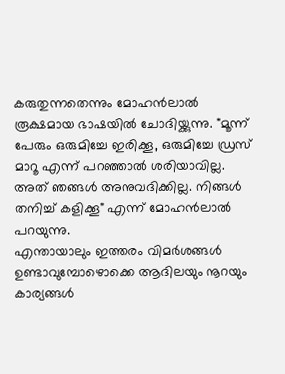കരുതുന്നതെന്നും മോഹൻലാൽ രൂക്ഷമായ ഭാഷയിൽ ചോദിയ്ക്കുന്നു. "മൂന്ന് പേരും ഒരുമിച്ചേ ഇരിക്കൂ, ഒരുമിച്ചേ ഡ്രസ് മാറൂ എന്ന് പറഞ്ഞാൽ ശരിയാവില്ല. അത് ഞങ്ങൾ അനുവദിക്കില്ല. നിങ്ങൾ തനിച്ച് കളിക്കൂ" എന്ന് മോഹൻലാൽ പറയുന്നു.
എന്തായാലും ഇത്തരം വിമർശങ്ങൾ ഉണ്ടാവുമ്പോഴൊക്കെ ആദിലയും നൂറയും കാര്യങ്ങൾ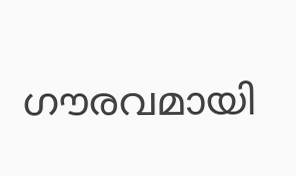ഗൗരവമായി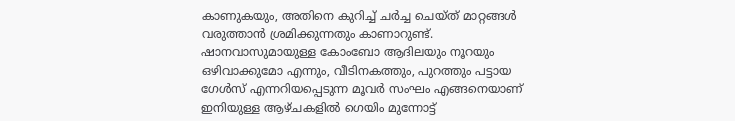കാണുകയും, അതിനെ കുറിച്ച് ചർച്ച ചെയ്ത് മാറ്റങ്ങൾ വരുത്താൻ ശ്രമിക്കുന്നതും കാണാറുണ്ട്. ഷാനവാസുമായുള്ള കോംബോ ആദിലയും നൂറയും ഒഴിവാക്കുമോ എന്നും, വീടിനകത്തും, പുറത്തും പട്ടായ ഗേൾസ് എന്നറിയപ്പെടുന്ന മൂവർ സംഘം എങ്ങനെയാണ് ഇനിയുള്ള ആഴ്ചകളിൽ ഗെയിം മുന്നോട്ട്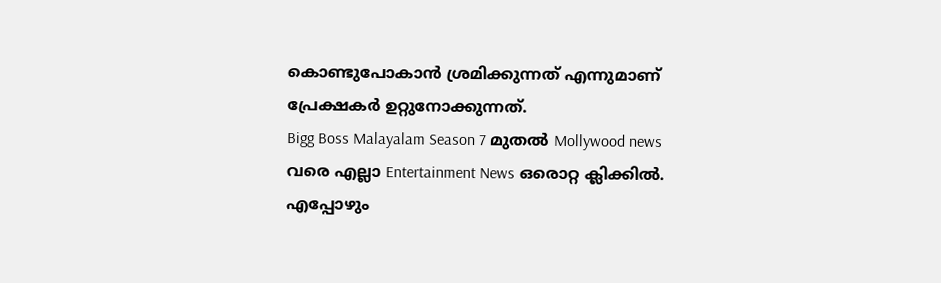കൊണ്ടുപോകാൻ ശ്രമിക്കുന്നത് എന്നുമാണ് പ്രേക്ഷകർ ഉറ്റുനോക്കുന്നത്.
Bigg Boss Malayalam Season 7 മുതൽ Mollywood news വരെ എല്ലാ Entertainment News ഒരൊറ്റ ക്ലിക്കിൽ. എപ്പോഴും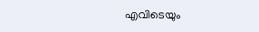എവിടെയും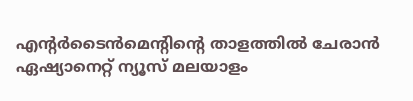എന്റർടൈൻമെന്റിന്റെ താളത്തിൽ ചേരാൻ ഏഷ്യാനെറ്റ് ന്യൂസ് മലയാളം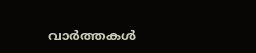വാർത്തകൾ